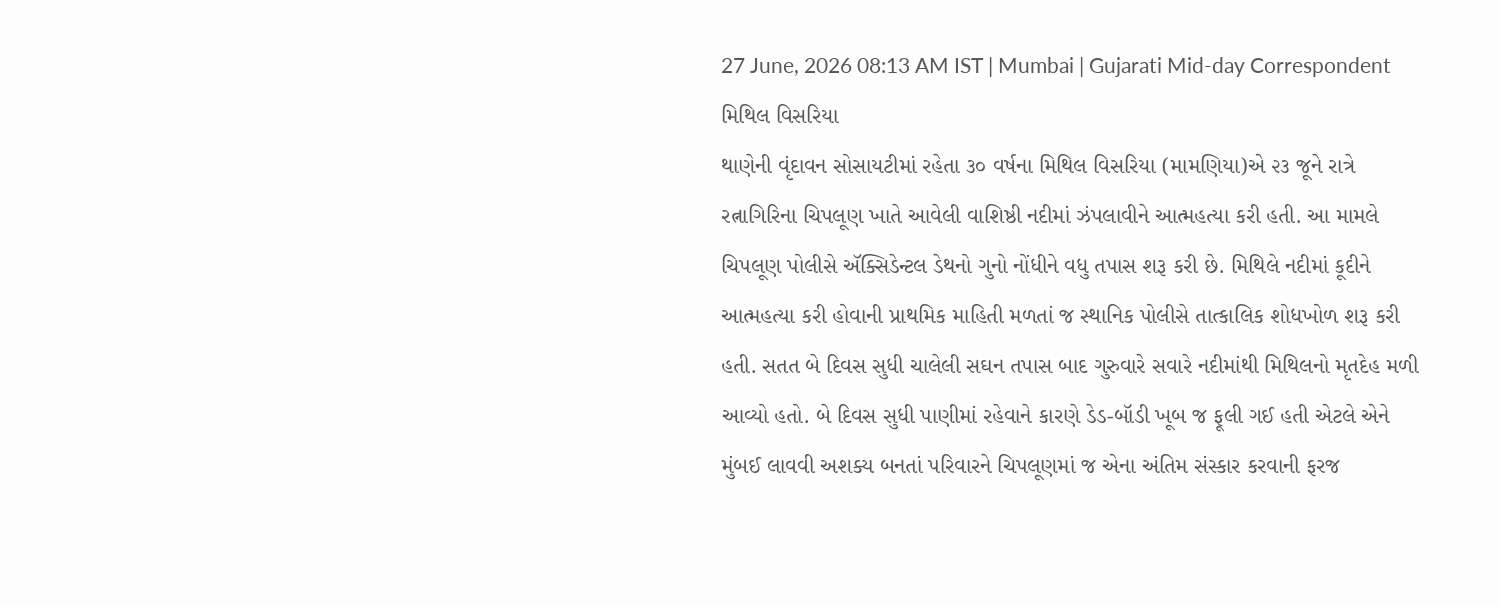27 June, 2026 08:13 AM IST | Mumbai | Gujarati Mid-day Correspondent
મિથિલ વિસરિયા
થાણેની વૃંદાવન સોસાયટીમાં રહેતા ૩૦ વર્ષના મિથિલ વિસરિયા (મામણિયા)એ ૨૩ જૂને રાત્રે રત્નાગિરિના ચિપલૂણ ખાતે આવેલી વાશિષ્ઠી નદીમાં ઝંપલાવીને આત્મહત્યા કરી હતી. આ મામલે ચિપલૂણ પોલીસે ઍક્સિડેન્ટલ ડેથનો ગુનો નોંધીને વધુ તપાસ શરૂ કરી છે. મિથિલે નદીમાં કૂદીને આત્મહત્યા કરી હોવાની પ્રાથમિક માહિતી મળતાં જ સ્થાનિક પોલીસે તાત્કાલિક શોધખોળ શરૂ કરી હતી. સતત બે દિવસ સુધી ચાલેલી સઘન તપાસ બાદ ગુરુવારે સવારે નદીમાંથી મિથિલનો મૃતદેહ મળી આવ્યો હતો. બે દિવસ સુધી પાણીમાં રહેવાને કારણે ડેડ-બૉડી ખૂબ જ ફૂલી ગઈ હતી એટલે એને મુંબઈ લાવવી અશક્ય બનતાં પરિવારને ચિપલૂણમાં જ એના અંતિમ સંસ્કાર કરવાની ફરજ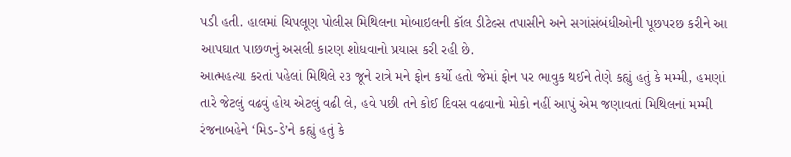પડી હતી. હાલમાં ચિપલૂણ પોલીસ મિથિલના મોબાઇલની કૉલ ડીટેલ્સ તપાસીને અને સગાંસંબંધીઓની પૂછપરછ કરીને આ આપઘાત પાછળનું અસલી કારણ શોધવાનો પ્રયાસ કરી રહી છે.
આત્મહત્યા કરતાં પહેલાં મિથિલે ૨૩ જૂને રાત્રે મને ફોન કર્યો હતો જેમાં ફોન પર ભાવુક થઈને તેણે કહ્યું હતું કે મમ્મી, હમણાં તારે જેટલું વઢવું હોય એટલું વઢી લે, હવે પછી તને કોઈ દિવસ વઢવાનો મોકો નહીં આપું એમ જણાવતાં મિથિલનાં મમ્મી રંજનાબહેને ‘મિડ-ડે’ને કહ્યું હતું કે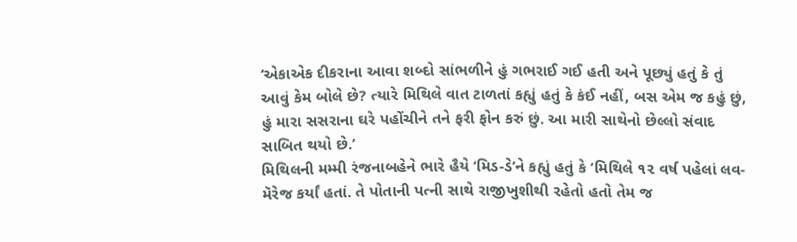‘એકાએક દીકરાના આવા શબ્દો સાંભળીને હું ગભરાઈ ગઈ હતી અને પૂછ્યું હતું કે તું આવું કેમ બોલે છે? ત્યારે મિથિલે વાત ટાળતાં કહ્યું હતું કે કંઈ નહીં, બસ એમ જ કહું છું, હું મારા સસરાના ઘરે પહોંચીને તને ફરી ફોન કરું છું. આ મારી સાથેનો છેલ્લો સંવાદ સાબિત થયો છે.’
મિથિલની મમ્મી રંજનાબહેને ભારે હૈયે ‘મિડ-ડે’ને કહ્યું હતું કે ‘મિથિલે ૧૨ વર્ષ પહેલાં લવ-મૅરેજ કર્યાં હતાં. તે પોતાની પત્ની સાથે રાજીખુશીથી રહેતો હતો તેમ જ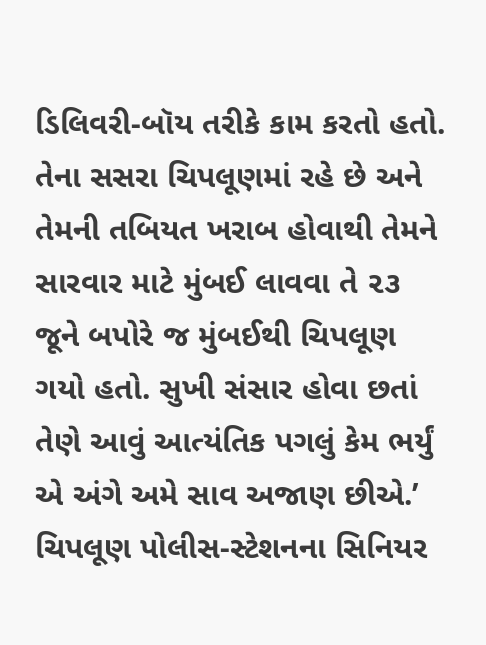ડિલિવરી-બૉય તરીકે કામ કરતો હતો. તેના સસરા ચિપલૂણમાં રહે છે અને તેમની તબિયત ખરાબ હોવાથી તેમને સારવાર માટે મુંબઈ લાવવા તે ૨૩ જૂને બપોરે જ મુંબઈથી ચિપલૂણ ગયો હતો. સુખી સંસાર હોવા છતાં તેણે આવું આત્યંતિક પગલું કેમ ભર્યું એ અંગે અમે સાવ અજાણ છીએ.’
ચિપલૂણ પોલીસ-સ્ટેશનના સિનિયર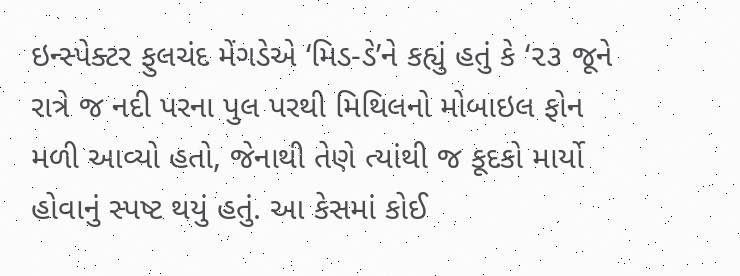ઇન્સ્પેક્ટર ફુલચંદ મેંગડેએ ‘મિડ-ડે’ને કહ્યું હતું કે ‘૨૩ જૂને રાત્રે જ નદી પરના પુલ પરથી મિથિલનો મોબાઇલ ફોન મળી આવ્યો હતો, જેનાથી તેણે ત્યાંથી જ કૂદકો માર્યો હોવાનું સ્પષ્ટ થયું હતું. આ કેસમાં કોઈ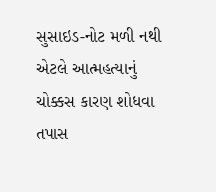સુસાઇડ-નોટ મળી નથી એટલે આત્મહત્યાનું ચોક્કસ કારણ શોધવા તપાસ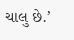ચાલુ છે.’